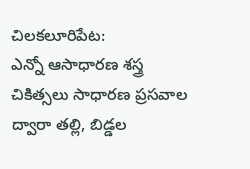చిలకలూరిపేట:
ఎన్నో ఆసాధారణ శస్త్ర చికిత్సలు సాధారణ ప్రసవాల ద్వారా తల్లి, బిడ్డల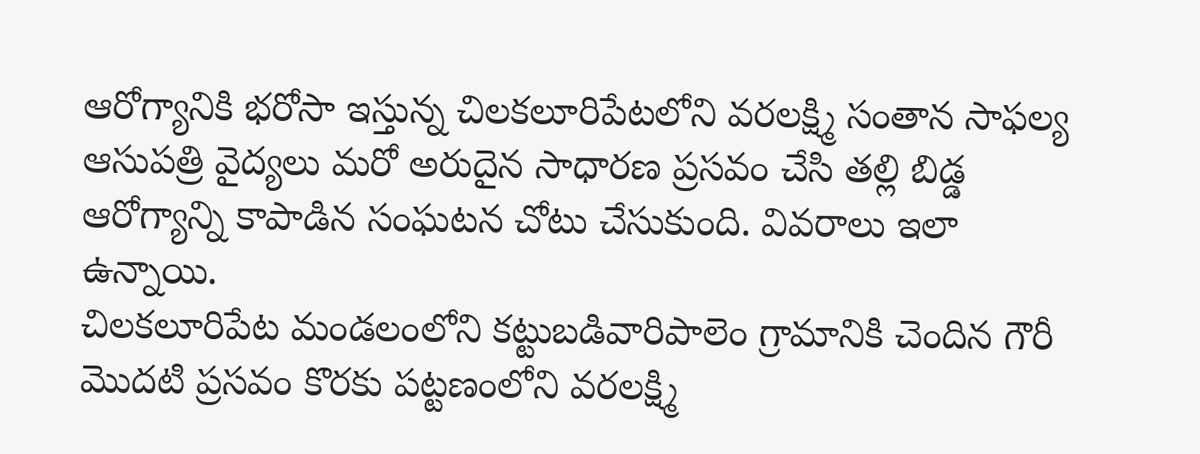ఆరోగ్యానికి భరోసా ఇస్తున్న చిలకలూరిపేటలోని వరలక్ష్మి సంతాన సాఫల్య ఆసుపత్రి వైద్యలు మరో అరుదైన సాధారణ ప్రసవం చేసి తల్లి బిడ్డ ఆరోగ్యాన్ని కాపాడిన సంఘటన చోటు చేసుకుంది. వివరాలు ఇలా ఉన్నాయి.
చిలకలూరిపేట మండలంలోని కట్టుబడివారిపాలెం గ్రామానికి చెందిన గౌరీ మొదటి ప్రసవం కొరకు పట్టణంలోని వరలక్ష్మి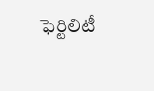ఫెర్టిలిటీ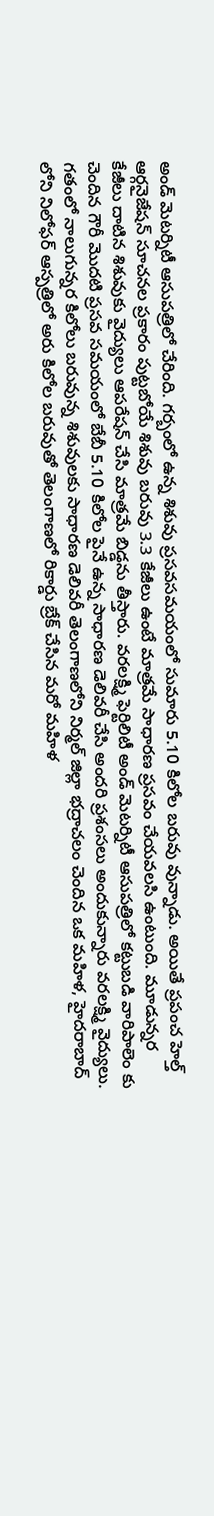అండ్ మెటర్నిటీ ఆసుపత్రిలో చేరింది. గర్బంలో ఉన్న శిశువు ప్రసవసమయంలో సుమారు 5.10 కిలోల బరువు వున్నాడు. అయితే ప్రపంచ హెల్త్ ఆర్గనైజేషన్ సూచనల ప్రకారం పుట్టబోయే శిశువు బరువు 3.3 కేజీలు ఉంటే మాత్రమే సాధారణ ప్రసవం చేయవలసి ఉంటుంది. మూడున్నర కేజీలు దాటిన శిశువుకు వైద్యులు ఆపరేషన్ చేసి మాత్రమే బిడ్డను తీస్తారు. వరలక్ష్మి ఫెర్టిలిటీ అండ్ మెటర్నిటీ ఆసుపత్రిలో కట్టుబడి వారిపాలెం కు చెందిన గౌరీ మొదటి ప్రసవ సమయంలో బేబీ 5.10 కిలోల పైనే ఉన్న సాధారణ డెలివరీ చేసి అందరి ప్రశంసలు అందుకున్నారు వరలక్ష్మి వైద్యులు.
గతంలో నాలుగున్నర కిలోలు బరువున్న శిశువులకు సాధారణ డెలివరీ తెలంగాణలోని నిర్మల్ జిల్లా భద్రాచలం చెందిన ఒక మహిళ, హైదరాబాద్ లోని నిలోఫర్ ఆస్పత్రిలో అరు కిలోల బరువుతో తెలంగాణలో రికార్డు బ్రేక్ చేసిన మరో మహిళ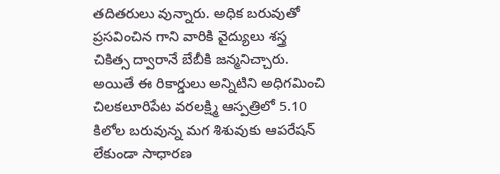తదితరులు వున్నారు. అధిక బరువుతో ప్రసవించిన గాని వారికి వైద్యులు శస్త్ర చికిత్స ద్వారానే బేబీకి జన్మనిచ్చారు. అయితే ఈ రికార్డులు అన్నిటిని అధిగమించి చిలకలూరిపేట వరలక్ష్మి ఆస్పత్రిలో 5.10 కిలోల బరువున్న మగ శిశువుకు ఆపరేషన్ లేకుండా సాధారణ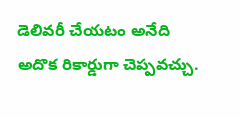డెలివరీ చేయటం అనేది అదొక రికార్డుగా చెప్పవచ్చు.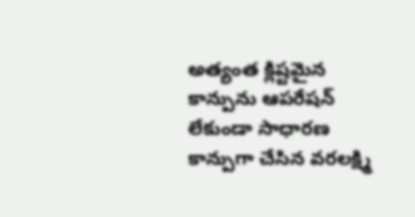అత్యంత క్లిష్టమైన కాన్పును ఆపరేషన్ లేకుండా సాధారణ కాన్పుగా చేసిన వరలక్ష్మి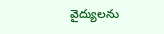వైద్యులను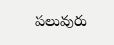పలువురు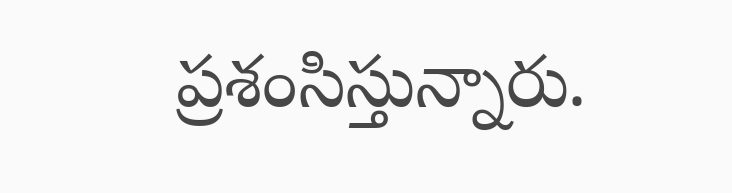ప్రశంసిస్తున్నారు.